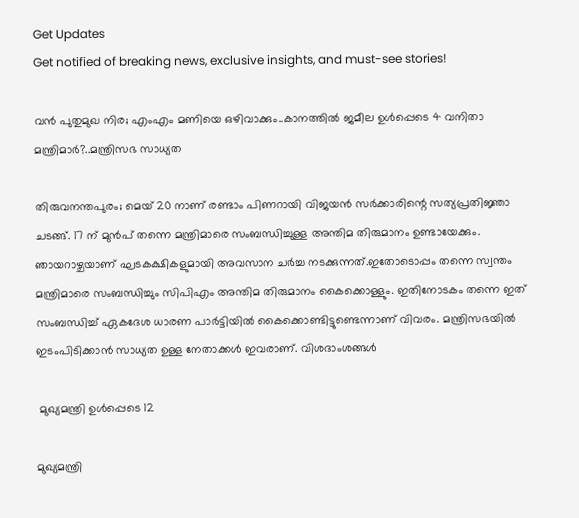Get Updates
Get notified of breaking news, exclusive insights, and must-see stories!

വൻ പുതുമുഖ നിര; എംഎം മണിയെ ഒഴിവാക്കും..കാനത്തിൽ ജമീല ഉൾപ്പെടെ 4 വനിതാ മന്ത്രിമാർ?..മന്ത്രിസഭ സാധ്യത

തിരുവനന്തപുരം; മെയ് 20 നാണ് രണ്ടാം പിണറായി വിജയന്‍ സര്‍ക്കാരിന്റെ സത്യപ്രതിജ്ഞാ ചടങ്ങ്. 17 ന് മുൻപ് തന്നെ മന്ത്രിമാരെ സംബന്ധിച്ചുള്ള അന്തിമ തിരുമാനം ഉണ്ടായേക്കും. ഞായറാഴ്ചയാണ് ഘടകക്ഷികളുമായി അവസാന ചർച്ച നടക്കുന്നത്.ഇതോടൊപ്പം തന്നെ സ്വന്തം മന്ത്രിമാരെ സംബന്ധിച്ചും സിപിഎം അന്തിമ തിരുമാനം കൈക്കൊള്ളും. ഇതിനോടകം തന്നെ ഇത് സംബന്ധിച്ച് ഏകദേശ ധാരണ പാർട്ടിയിൽ കൈക്കൊണ്ടിട്ടുണ്ടെന്നാണ് വിവരം. മന്ത്രിസഭയിൽ ഇടംപിടിക്കാൻ സാധ്യത ഉള്ള നേതാക്കൾ ഇവരാണ്. വിശദാംശങ്ങൾ

 മുഖ്യമന്ത്രി ഉൾപ്പെടെ 12

മുഖ്യമന്ത്രി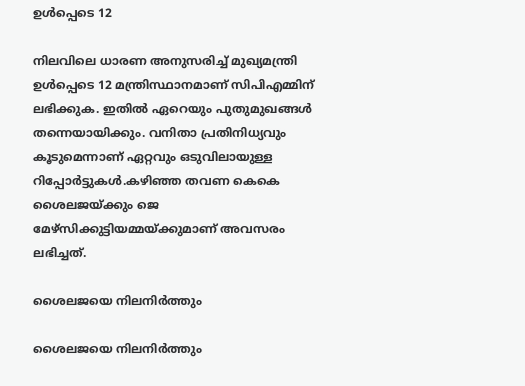ഉൾപ്പെടെ 12

നിലവിലെ ധാരണ അനുസരിച്ച് മുഖ്യമന്ത്രി ഉൾപ്പെടെ 12 മന്ത്രിസ്ഥാനമാണ് സിപിഎമ്മിന് ലഭിക്കുക. ഇതിൽ ഏറെയും പുതുമുഖങ്ങൾ തന്നെയായിക്കും. വനിതാ പ്രതിനിധ്യവും കൂടുമെന്നാണ് ഏറ്റവും ഒടുവിലായുള്ള റിപ്പോർട്ടുകൾ.കഴിഞ്ഞ തവണ കെകെ ശൈലജയ്ക്കും ജെ മേഴ്സിക്കുട്ടിയമ്മയ്ക്കുമാണ് അവസരം ലഭിച്ചത്.

ശൈലജയെ നിലനിർത്തും

ശൈലജയെ നിലനിർത്തും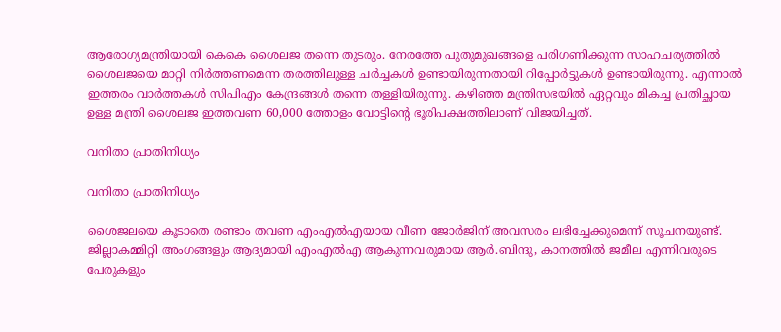ആരോഗ്യമന്ത്രിയായി കെകെ ശൈലജ തന്നെ തുടരും. നേരത്തേ പുതുമുഖങ്ങളെ പരിഗണിക്കുന്ന സാഹചര്യത്തിൽ ശൈലജയെ മാറ്റി നിർത്തണമെന്ന തരത്തിലുള്ള ചർച്ചകൾ ഉണ്ടായിരുന്നതായി റിപ്പോർട്ടുകൾ ഉണ്ടായിരുന്നു. എന്നാൽ ഇത്തരം വാർത്തകൾ സിപിഎം കേന്ദ്രങ്ങൾ തന്നെ തള്ളിയിരുന്നു. കഴിഞ്ഞ മന്ത്രിസഭയിൽ ഏറ്റവും മികച്ച പ്രതിച്ഛായ ഉള്ള മന്ത്രി ശൈലജ ഇത്തവണ 60,000 ത്തോളം വോട്ടിന്റെ ഭൂരിപക്ഷത്തിലാണ് വിജയിച്ചത്.

വനിതാ പ്രാതിനിധ്യം

വനിതാ പ്രാതിനിധ്യം

ശൈജലയെ കൂടാതെ രണ്ടാം തവണ എംഎൽഎയായ വീണ ജോർജിന് അവസരം ലഭിച്ചേക്കുമെന്ന് സൂചനയുണ്ട്. ജില്ലാകമ്മിറ്റി അംഗങ്ങളും ആദ്യമായി എംഎൽഎ ആകുന്നവരുമായ ആർ.ബിന്ദു, കാനത്തിൽ ജമീല എന്നിവരുടെ പേരുകളും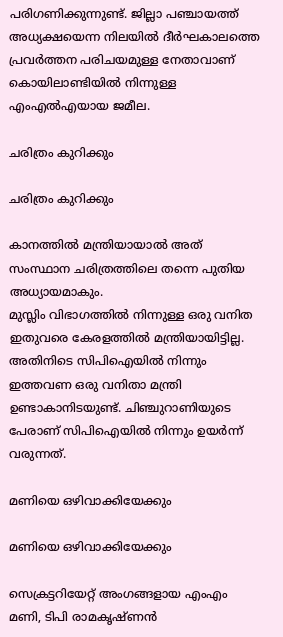പരിഗണിക്കുന്നുണ്ട്. ജില്ലാ പഞ്ചായത്ത് അധ്യക്ഷയെന്ന നിലയില്‍ ദീര്‍ഘകാലത്തെ പ്രവര്‍ത്തന പരിചയമുള്ള നേതാവാണ് കൊയിലാണ്ടിയിൽ നിന്നുള്ള എംഎൽഎയായ ജമീല.

ചരിത്രം കുറിക്കും

ചരിത്രം കുറിക്കും

കാനത്തിൽ മന്ത്രിയായാൽ അത് സംസ്ഥാന ചരിത്രത്തിലെ തന്നെ പുതിയ അധ്യായമാകും.
മുസ്ലിം വിഭാഗത്തില്‍ നിന്നുള്ള ഒരു വനിത ഇതുവരെ കേരളത്തില്‍ മന്ത്രിയായിട്ടില്ല. അതിനിടെ സിപിഐയിൽ നിന്നും ഇത്തവണ ഒരു വനിതാ മന്ത്രി ഉണ്ടാകാനിടയുണ്ട്. ചിഞ്ചുറാണിയുടെ പേരാണ് സിപിഐയില്‍ നിന്നും ഉയര്‍ന്ന് വരുന്നത്.

മണിയെ ഒഴിവാക്കിയേക്കും

മണിയെ ഒഴിവാക്കിയേക്കും

സെക്രട്ടറിയേറ്റ് അംഗങ്ങളായ എംഎം മണി, ടിപി രാമകൃഷ്ണൻ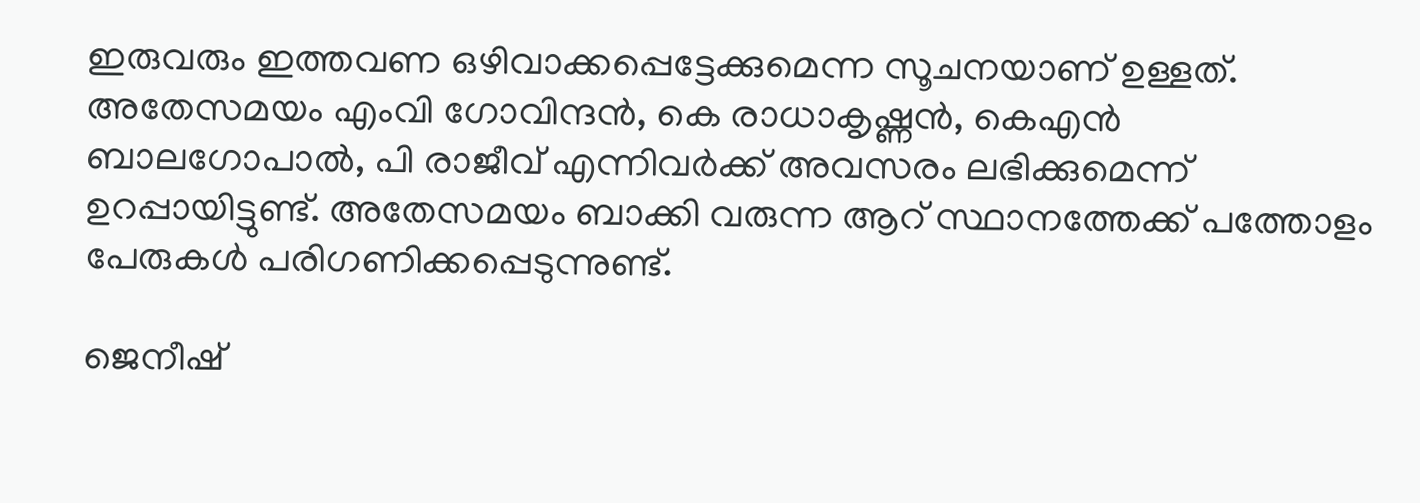ഇരുവരും ഇത്തവണ ഒഴിവാക്കപ്പെട്ടേക്കുമെന്ന സൂചനയാണ് ഉള്ളത്. അതേസമയം എംവി ഗോവിന്ദൻ, കെ രാധാകൃഷ്ണൻ, കെഎൻ ബാലഗോപാൽ, പി രാജീവ് എന്നിവർക്ക് അവസരം ലഭിക്കുമെന്ന് ഉറപ്പായിട്ടുണ്ട്. അതേസമയം ബാക്കി വരുന്ന ആറ് സ്ഥാനത്തേക്ക് പത്തോളം പേരുകൾ പരിഗണിക്കപ്പെടുന്നുണ്ട്.

ജെനീഷ്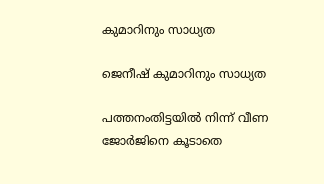കുമാറിനും സാധ്യത

ജെനീഷ് കുമാറിനും സാധ്യത

പത്തനംതിട്ടയിൽ നിന്ന് വീണ ജോർജിനെ കൂടാതെ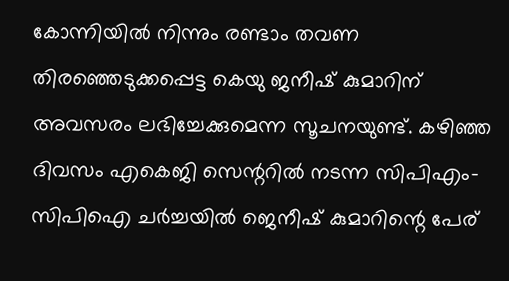കോന്നിയിൽ നിന്നും രണ്ടാം തവണ തിരഞ്ഞെടുക്കപ്പെട്ട കെയു ജനീഷ് കുമാറിന് അവസരം ലഭിച്ചേക്കുമെന്ന സൂചനയുണ്ട്. കഴിഞ്ഞ ദിവസം എകെജി സെന്ററിൽ നടന്ന സിപിഎം-സിപിഐ ചർച്ചയിൽ ജെനീഷ് കുമാറിന്റെ പേര്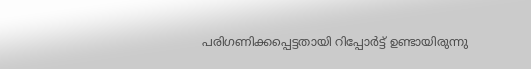പരിഗണിക്കപ്പെട്ടതായി റിപ്പോർട്ട് ഉണ്ടായിരുന്നു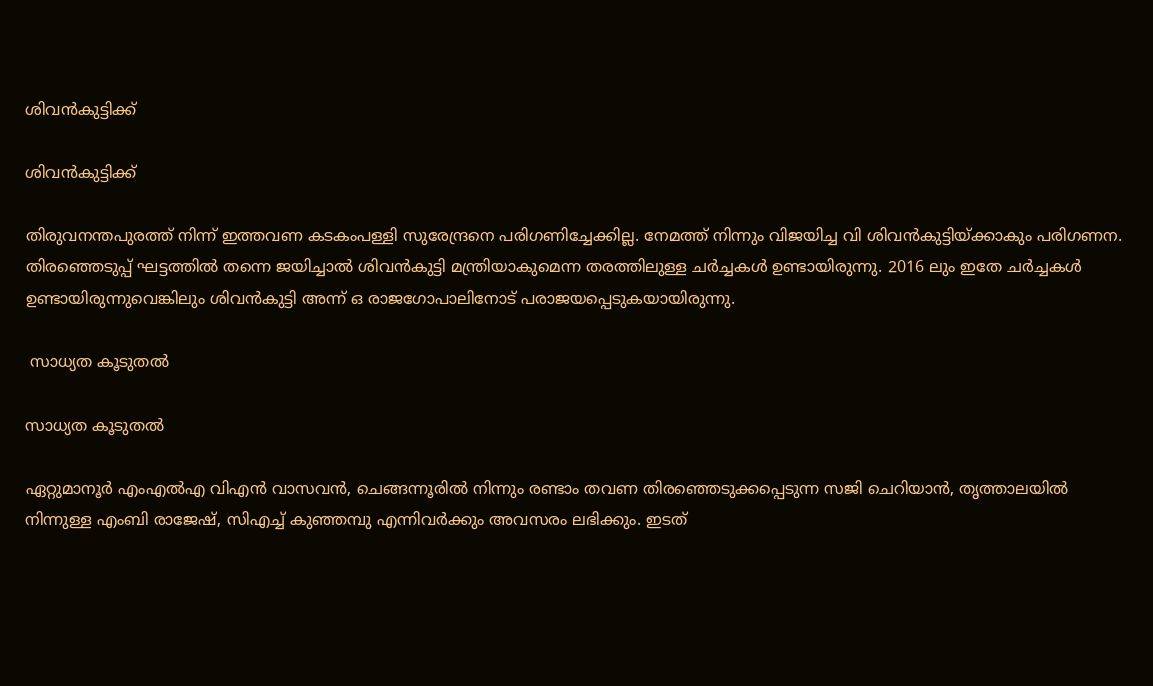ശിവൻകുട്ടിക്ക്

ശിവൻകുട്ടിക്ക്

തിരുവനന്തപുരത്ത് നിന്ന് ഇത്തവണ കടകംപള്ളി സുരേന്ദ്രനെ പരിഗണിച്ചേക്കില്ല. നേമത്ത് നിന്നും വിജയിച്ച വി ശിവൻകുട്ടിയ്ക്കാകും പരിഗണന. തിരഞ്ഞെടുപ്പ് ഘട്ടത്തിൽ തന്നെ ജയിച്ചാൽ ശിവൻകുട്ടി മന്ത്രിയാകുമെന്ന തരത്തിലുള്ള ചർച്ചകൾ ഉണ്ടായിരുന്നു. 2016 ലും ഇതേ ചർച്ചകൾ ഉണ്ടായിരുന്നുവെങ്കിലും ശിവൻകുട്ടി അന്ന് ഒ രാജഗോപാലിനോട് പരാജയപ്പെടുകയായിരുന്നു.

 സാധ്യത കൂടുതൽ

സാധ്യത കൂടുതൽ

ഏറ്റുമാനൂർ എംഎൽഎ വിഎൻ വാസവൻ, ചെങ്ങന്നൂരിൽ നിന്നും രണ്ടാം തവണ തിരഞ്ഞെടുക്കപ്പെടുന്ന സജി ചെറിയാൻ, തൃത്താലയിൽ നിന്നുള്ള എംബി രാജേഷ്, സിഎച്ച് കുഞ്ഞമ്പു എന്നിവർക്കും അവസരം ലഭിക്കും. ഇടത്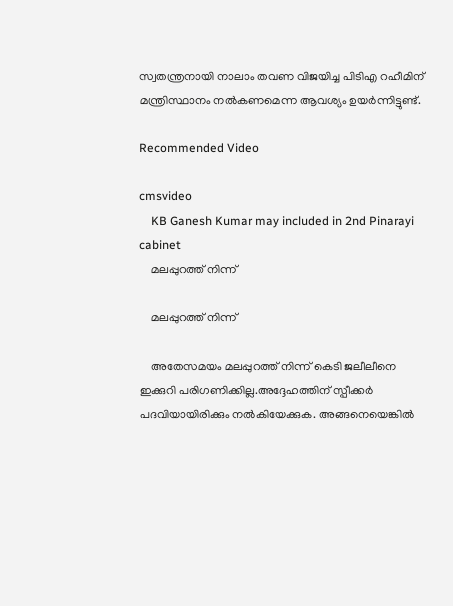സ്വതന്ത്രനായി നാലാം തവണ വിജയിച്ച പിടിഎ റഹീമിന് മന്ത്രിസ്ഥാനം നൽകണമെന്ന ആവശ്യം ഉയർന്നിട്ടുണ്ട്.

Recommended Video

cmsvideo
    KB Ganesh Kumar may included in 2nd Pinarayi cabinet
    മലപ്പുറത്ത് നിന്ന്

    മലപ്പുറത്ത് നിന്ന്

    അതേസമയം മലപ്പുറത്ത് നിന്ന് കെടി ജലീലീനെ ഇക്കുറി പരിഗണിക്കില്ല.അദ്ദേഹത്തിന് സ്പീക്കർ പദവിയായിരിക്കും നൽകിയേക്കുക. അങ്ങനെയെങ്കിൽ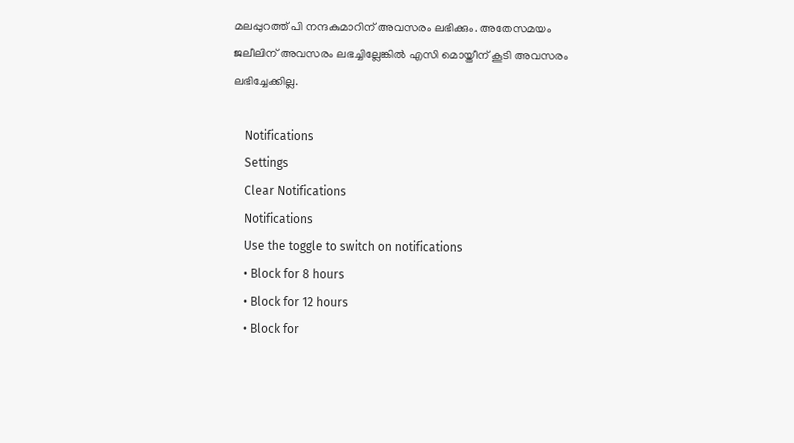മലപ്പുറത്ത് പി നന്ദകുമാറിന് അവസരം ലഭിക്കും. അതേസമയം ജലീലിന് അവസരം ലഭച്ചില്ലേങ്കിൽ എസി മൊയ്തീന് കൂടി അവസരം ലഭിച്ചേക്കില്ല.

    Notifications
    Settings
    Clear Notifications
    Notifications
    Use the toggle to switch on notifications
    • Block for 8 hours
    • Block for 12 hours
    • Block for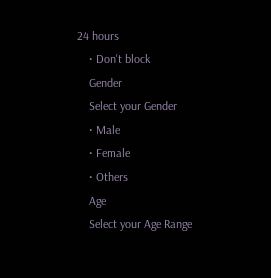24 hours
    • Don't block
    Gender
    Select your Gender
    • Male
    • Female
    • Others
    Age
    Select your Age Range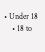• Under 18
    • 18 to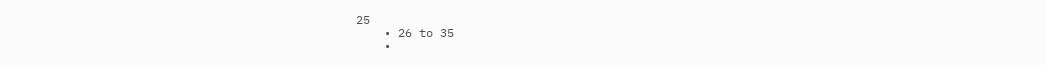25
    • 26 to 35
    •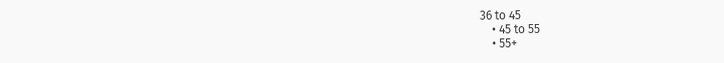36 to 45
    • 45 to 55
    • 55+